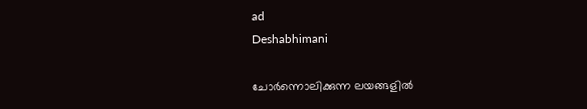ad
Deshabhimani

ചോർന്നൊലിക്കുന്ന ലയങ്ങളിൽ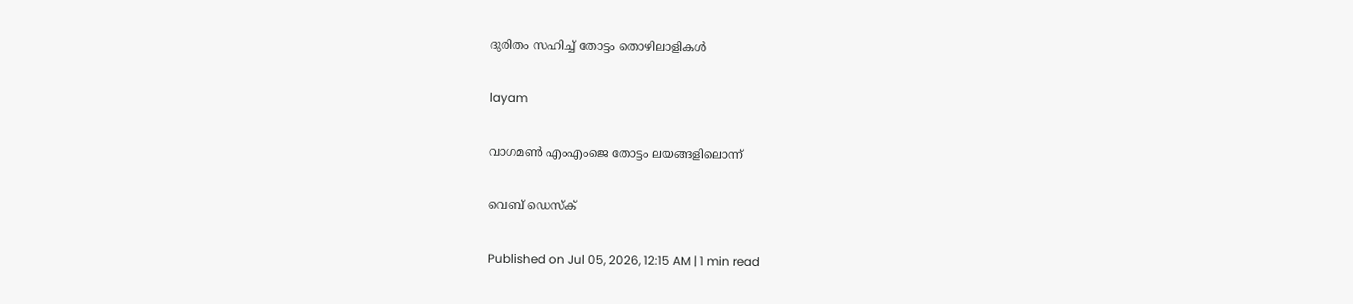ദുരിതം സഹിച്ച് തോട്ടം തൊഴിലാളികൾ

layam

വാഗമൺ എംഎംജെ തോട്ടം ലയങ്ങളിലൊന്ന്

വെബ് ഡെസ്ക്

Published on Jul 05, 2026, 12:15 AM | 1 min read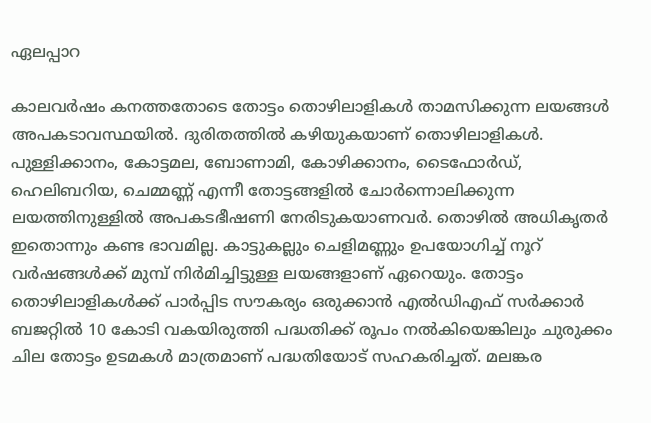ഏലപ്പാറ

കാലവര്‍ഷം കനത്തതോടെ തോട്ടം തൊഴിലാളികൾ താമസിക്കുന്ന ലയങ്ങൾ അപകടാവസ്ഥയിൽ. ദുരിതത്തില്‍ കഴിയുകയാണ് തൊഴിലാളികള്‍. പുള്ളിക്കാനം, കോട്ടമല, ബോണാമി, കോഴിക്കാനം, ടൈഫോർഡ്, ഹെലിബറിയ, ചെമ്മണ്ണ് എന്നീ തോട്ടങ്ങളിൽ ചോർന്നൊലിക്കുന്ന ലയത്തിനുള്ളില്‍ അപകടഭീഷണി നേരിടുകയാണവര്‍. തൊഴിൽ അധികൃതർ ഇതൊന്നും കണ്ട ഭാവമില്ല. കാട്ടുകല്ലും ചെളിമണ്ണും ഉപയോഗിച്ച് നൂറ് വർഷങ്ങൾക്ക് മുമ്പ് നിർമിച്ചിട്ടുള്ള ലയങ്ങളാണ് ഏറെയും. തോട്ടം തൊഴിലാളികൾക്ക് പാർപ്പിട സൗകര്യം ഒരുക്കാൻ എൽഡിഎഫ് സർക്കാർ ബജറ്റിൽ 10 കോടി വകയിരുത്തി പദ്ധതിക്ക് രൂപം നൽകിയെങ്കിലും ചുരുക്കം ചില തോട്ടം ഉടമകൾ മാത്രമാണ് പദ്ധതിയോട് സഹകരിച്ചത്. മലങ്കര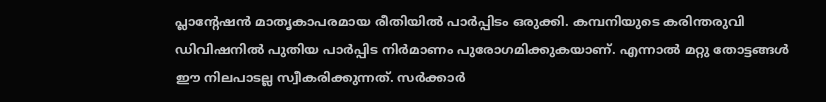പ്ലാന്റേഷൻ മാതൃകാപരമായ രീതിയിൽ പാർപ്പിടം ഒരുക്കി. കമ്പനിയുടെ കരിന്തരുവി ഡിവിഷനിൽ പുതിയ പാർപ്പിട നിർമാണം പുരോഗമിക്കുകയാണ്. എന്നാൽ മറ്റു തോട്ടങ്ങൾ ഈ നിലപാടല്ല സ്വീകരിക്കുന്നത്. സർക്കാർ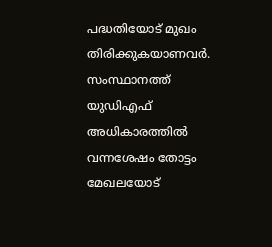പദ്ധതിയോട് മുഖം തിരിക്കുകയാണവര്‍. സംസ്ഥാനത്ത് യുഡിഎഫ് അധികാരത്തിൽ വന്നശേഷം തോട്ടം മേഖലയോട്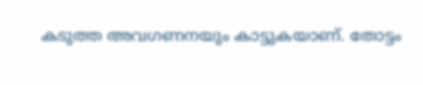കടുത്ത അവഗണനയും കാട്ടുകയാണ്. തോട്ടം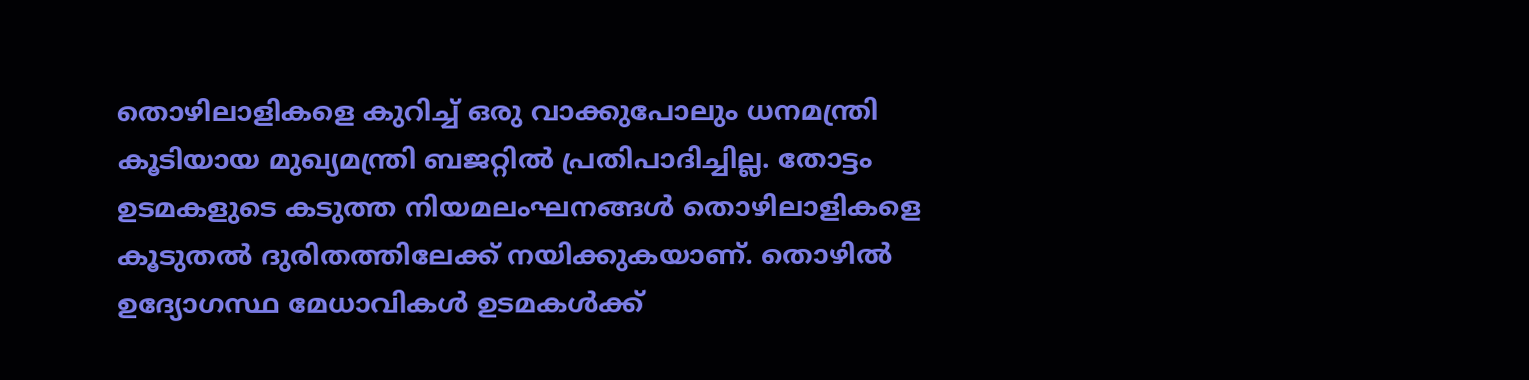തൊഴിലാളികളെ കുറിച്ച് ഒരു വാക്കുപോലും ധനമന്ത്രി കൂടിയായ മുഖ്യമന്ത്രി ബജറ്റിൽ പ്രതിപാദിച്ചില്ല. തോട്ടം ഉടമകളുടെ കടുത്ത നിയമലംഘനങ്ങൾ തൊഴിലാളികളെ കൂടുതൽ ദുരിതത്തിലേക്ക് നയിക്കുകയാണ്. തൊഴിൽ ഉദ്യോഗസ്ഥ മേധാവികൾ ഉടമകൾക്ക്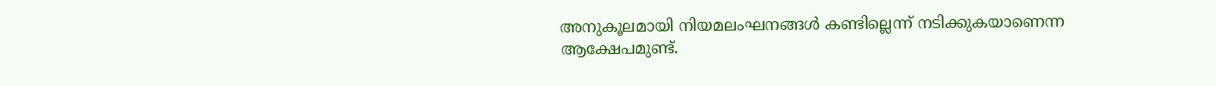അനുകൂലമായി നിയമലംഘനങ്ങൾ കണ്ടില്ലെന്ന് നടിക്കുകയാണെന്ന ആക്ഷേപമുണ്ട്.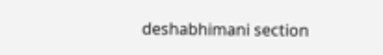deshabhimani section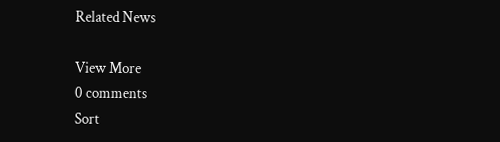Related News

View More
0 comments
Sort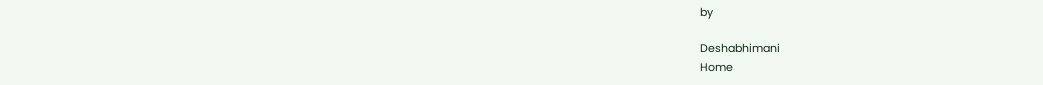by

Deshabhimani
Home